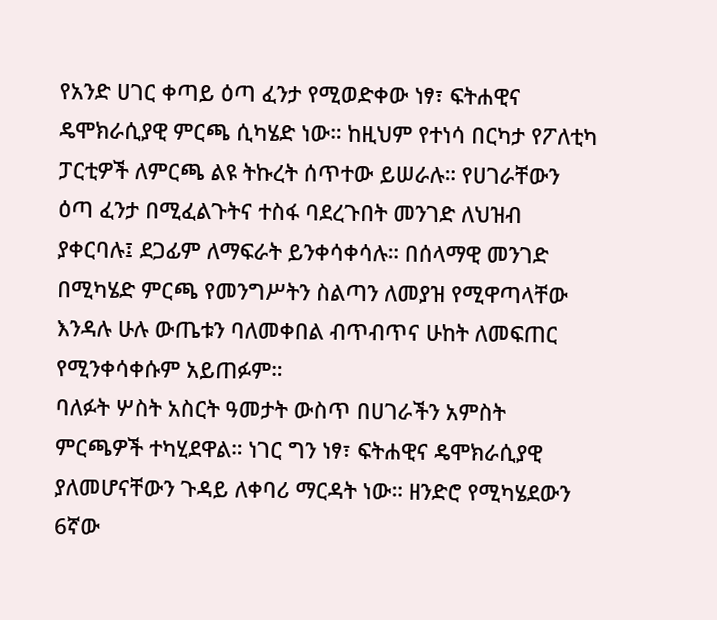የአንድ ሀገር ቀጣይ ዕጣ ፈንታ የሚወድቀው ነፃ፣ ፍትሐዊና ዴሞክራሲያዊ ምርጫ ሲካሄድ ነው። ከዚህም የተነሳ በርካታ የፖለቲካ ፓርቲዎች ለምርጫ ልዩ ትኩረት ሰጥተው ይሠራሉ። የሀገራቸውን ዕጣ ፈንታ በሚፈልጉትና ተስፋ ባደረጉበት መንገድ ለህዝብ ያቀርባሉ፤ ደጋፊም ለማፍራት ይንቀሳቀሳሉ። በሰላማዊ መንገድ በሚካሄድ ምርጫ የመንግሥትን ስልጣን ለመያዝ የሚዋጣላቸው እንዳሉ ሁሉ ውጤቱን ባለመቀበል ብጥብጥና ሁከት ለመፍጠር የሚንቀሳቀሱም አይጠፉም።
ባለፉት ሦስት አስርት ዓመታት ውስጥ በሀገራችን አምስት ምርጫዎች ተካሂደዋል። ነገር ግን ነፃ፣ ፍትሐዊና ዴሞክራሲያዊ ያለመሆናቸውን ጉዳይ ለቀባሪ ማርዳት ነው። ዘንድሮ የሚካሄደውን 6ኛው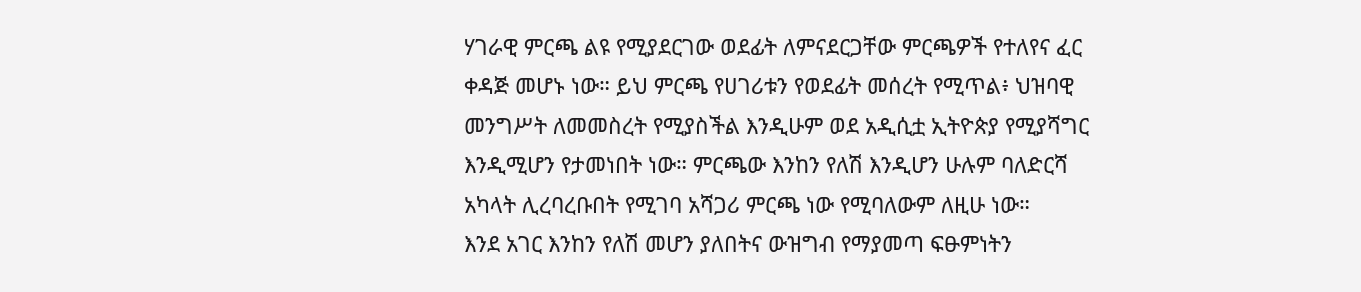ሃገራዊ ምርጫ ልዩ የሚያደርገው ወደፊት ለምናደርጋቸው ምርጫዎች የተለየና ፈር ቀዳጅ መሆኑ ነው። ይህ ምርጫ የሀገሪቱን የወደፊት መሰረት የሚጥል፥ ህዝባዊ መንግሥት ለመመስረት የሚያስችል እንዲሁም ወደ አዲሲቷ ኢትዮጵያ የሚያሻግር እንዲሚሆን የታመነበት ነው። ምርጫው እንከን የለሽ እንዲሆን ሁሉም ባለድርሻ አካላት ሊረባረቡበት የሚገባ አሻጋሪ ምርጫ ነው የሚባለውም ለዚሁ ነው።
እንደ አገር እንከን የለሽ መሆን ያለበትና ውዝግብ የማያመጣ ፍፁምነትን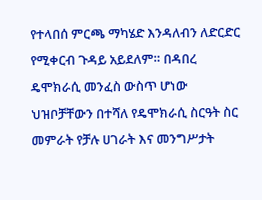የተላበሰ ምርጫ ማካሄድ እንዳለብን ለድርድር የሚቀርብ ጉዳይ አይደለም። በዳበረ ዴሞክራሲ መንፈስ ውስጥ ሆነው ህዝቦቻቸውን በተሻለ የዴሞክራሲ ስርዓት ስር መምራት የቻሉ ሀገራት እና መንግሥታት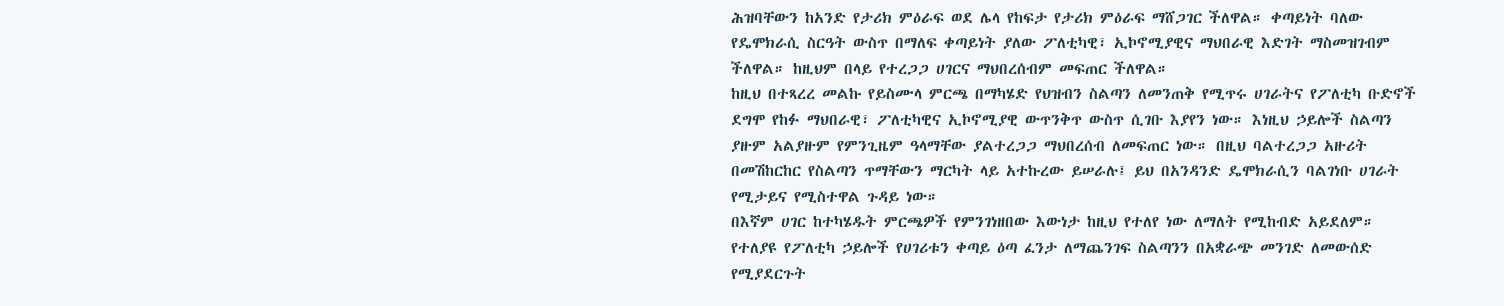ሕዝባቸውን ከአንድ የታሪክ ምዕራፍ ወደ ሌላ የከፍታ የታሪክ ምዕራፍ ማሸጋገር ችለዋል። ቀጣይነት ባለው የዴሞክራሲ ስርዓት ውስጥ በማለፍ ቀጣይነት ያለው ፖለቲካዊ፣ ኢኮኖሚያዊና ማህበራዊ እድገት ማስመዝገብም ችለዋል። ከዚህም በላይ የተረጋጋ ሀገርና ማህበረሰብም መፍጠር ችለዋል።
ከዚህ በተጻረረ መልኩ የይስሙላ ምርጫ በማካሄድ የህዝብን ስልጣን ለመንጠቅ የሚጥሩ ሀገራትና የፖለቲካ ቡድኖች ደግሞ የከፉ ማህበራዊ፣ ፖለቲካዊና ኢኮኖሚያዊ ውጥንቅጥ ውስጥ ሲገቡ እያየን ነው። እነዚህ ኃይሎች ስልጣን ያዙም አልያዙም የምንጊዜም ዓላማቸው ያልተረጋጋ ማህበረሰብ ለመፍጠር ነው። በዚህ ባልተረጋጋ አዙሪት በመሽከርከር የስልጣን ጥማቸውን ማርካት ላይ አተኩረው ይሠራሉ፤ ይህ በአንዳንድ ዴሞክራሲን ባልገነቡ ሀገራት የሚታይና የሚስተዋል ጉዳይ ነው።
በእኛም ሀገር ከተካሄዱት ምርጫዎች የምንገነዘበው እውነታ ከዚህ የተለየ ነው ለማለት የሚከብድ አይደለም። የተለያዩ የፖለቲካ ኃይሎች የሀገሪቱን ቀጣይ ዕጣ ፈንታ ለማጨንገፍ ስልጣንን በአቋራጭ መንገድ ለመውሰድ የሚያደርጉት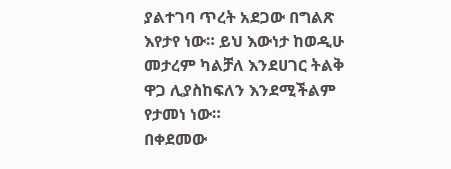ያልተገባ ጥረት አደጋው በግልጽ እየታየ ነው። ይህ እውነታ ከወዲሁ መታረም ካልቻለ እንደሀገር ትልቅ ዋጋ ሊያስከፍለን እንደሚችልም የታመነ ነው።
በቀደመው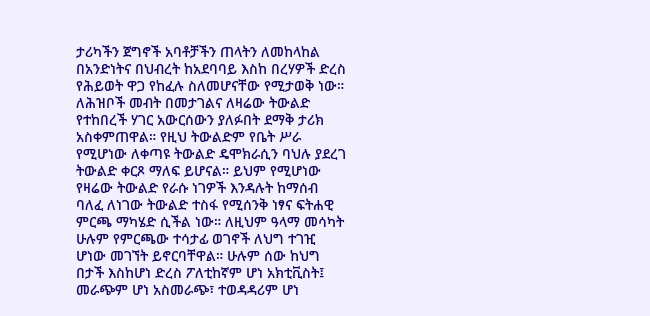ታሪካችን ጀግኖች አባቶቻችን ጠላትን ለመከላከል በአንድነትና በህብረት ከአደባባይ እስከ በረሃዎች ድረስ የሕይወት ዋጋ የከፈሉ ስለመሆናቸው የሚታወቅ ነው። ለሕዝቦች መብት በመታገልና ለዛሬው ትውልድ የተከበረች ሃገር አውርሰውን ያለፉበት ደማቅ ታሪክ አስቀምጠዋል። የዚህ ትውልድም የቤት ሥራ የሚሆነው ለቀጣዩ ትውልድ ዴሞክራሲን ባህሉ ያደረገ ትውልድ ቀርጾ ማለፍ ይሆናል። ይህም የሚሆነው የዛሬው ትውልድ የራሱ ነገዎች እንዳሉት ከማሰብ ባለፈ ለነገው ትውልድ ተስፋ የሚሰንቅ ነፃና ፍትሐዊ ምርጫ ማካሄድ ሲችል ነው። ለዚህም ዓላማ መሳካት ሁሉም የምርጫው ተሳታፊ ወገኖች ለህግ ተገዢ ሆነው መገኘት ይኖርባቸዋል። ሁሉም ሰው ከህግ በታች እስከሆነ ድረስ ፖለቲከኛም ሆነ አክቲቪስት፤ መራጭም ሆነ አስመራጭ፣ ተወዳዳሪም ሆነ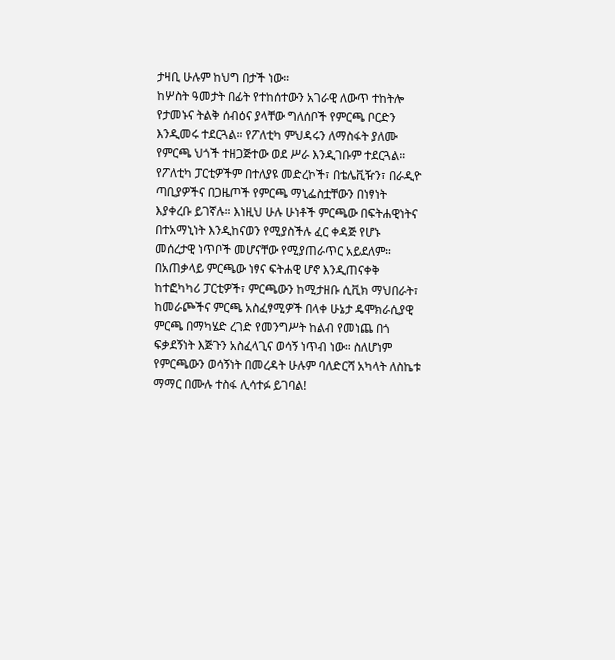ታዛቢ ሁሉም ከህግ በታች ነው።
ከሦስት ዓመታት በፊት የተከሰተውን አገራዊ ለውጥ ተከትሎ የታመኑና ትልቅ ሰብዕና ያላቸው ግለሰቦች የምርጫ ቦርድን እንዲመሩ ተደርጓል። የፖለቲካ ምህዳሩን ለማስፋት ያለሙ የምርጫ ህጎች ተዘጋጅተው ወደ ሥራ እንዲገቡም ተደርጓል። የፖለቲካ ፓርቲዎችም በተለያዩ መድረኮች፣ በቴሌቪዥን፣ በራዲዮ ጣቢያዎችና በጋዜጦች የምርጫ ማኒፌስቷቸውን በነፃነት እያቀረቡ ይገኛሉ። እነዚህ ሁሉ ሁነቶች ምርጫው በፍትሐዊነትና በተአማኒነት እንዲከናወን የሚያስችሉ ፈር ቀዳጅ የሆኑ መሰረታዊ ነጥቦች መሆናቸው የሚያጠራጥር አይደለም።
በአጠቃላይ ምርጫው ነፃና ፍትሐዊ ሆኖ እንዲጠናቀቅ ከተፎካካሪ ፓርቲዎች፣ ምርጫውን ከሚታዘቡ ሲቪክ ማህበራት፣ ከመራጮችና ምርጫ አስፈፃሚዎች በላቀ ሁኔታ ዴሞክራሲያዊ ምርጫ በማካሄድ ረገድ የመንግሥት ከልብ የመነጨ በጎ ፍቃደኝነት እጅጉን አስፈላጊና ወሳኝ ነጥብ ነው። ስለሆነም የምርጫውን ወሳኝነት በመረዳት ሁሉም ባለድርሻ አካላት ለስኬቱ ማማር በሙሉ ተስፋ ሊሳተፉ ይገባል!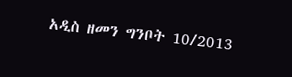አዲስ ዘመን ግንቦት 10/2013